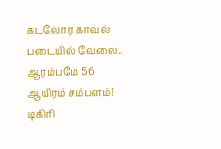கடலோர காவல் படையில் வேலை.. ஆரம்பமே 56 ஆயிரம் சம்பளம்! டிகிரி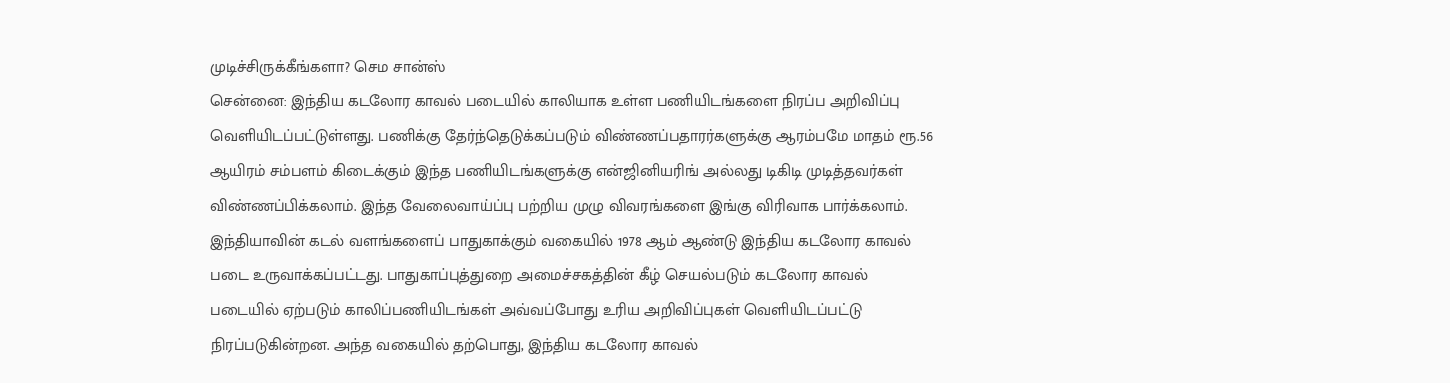முடிச்சிருக்கீங்களா? செம சான்ஸ்
சென்னை: இந்திய கடலோர காவல் படையில் காலியாக உள்ள பணியிடங்களை நிரப்ப அறிவிப்பு வெளியிடப்பட்டுள்ளது. பணிக்கு தேர்ந்தெடுக்கப்படும் விண்ணப்பதாரர்களுக்கு ஆரம்பமே மாதம் ரூ.56 ஆயிரம் சம்பளம் கிடைக்கும் இந்த பணியிடங்களுக்கு என்ஜினியரிங் அல்லது டிகிடி முடித்தவர்கள் விண்ணப்பிக்கலாம். இந்த வேலைவாய்ப்பு பற்றிய முழு விவரங்களை இங்கு விரிவாக பார்க்கலாம்.
இந்தியாவின் கடல் வளங்களைப் பாதுகாக்கும் வகையில் 1978 ஆம் ஆண்டு இந்திய கடலோர காவல் படை உருவாக்கப்பட்டது. பாதுகாப்புத்துறை அமைச்சகத்தின் கீழ் செயல்படும் கடலோர காவல் படையில் ஏற்படும் காலிப்பணியிடங்கள் அவ்வப்போது உரிய அறிவிப்புகள் வெளியிடப்பட்டு நிரப்படுகின்றன. அந்த வகையில் தற்பொது, இந்திய கடலோர காவல்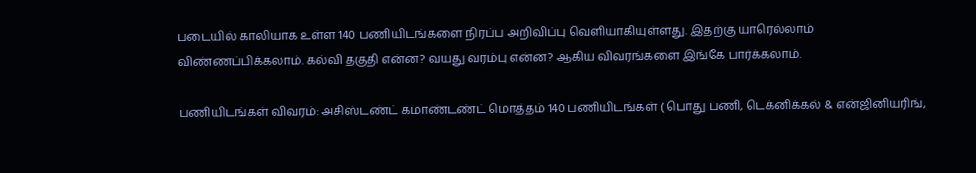படையில் காலியாக உள்ள 140 பணியிடங்களை நிரப்ப அறிவிப்பு வெளியாகியுள்ளது. இதற்கு யாரெல்லாம் விண்ணப்பிக்கலாம். கல்வி தகுதி என்ன? வயது வரம்பு என்ன? ஆகிய விவரங்களை இங்கே பார்க்கலாம்.

பணியிடங்கள் விவரம்: அசிஸ்டண்ட் கமாண்டண்ட் மொத்தம் 140 பணியிடங்கள் ( பொது பணி, டெக்னிக்கல் & என்ஜினியரிங்,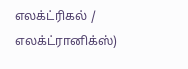எலக்ட்ரிகல் / எலக்ட்ரானிக்ஸ்)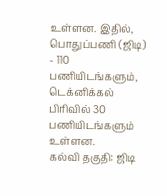உள்ளன. இதில், பொதுப்பணி (ஜிடி) - 110 பணியிடங்களும், டெக்னிக்கல் பிரிவில் 30 பணியிடங்களும் உள்ளன.
கல்வி தகுதி: ஜிடி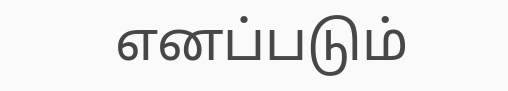எனப்படும்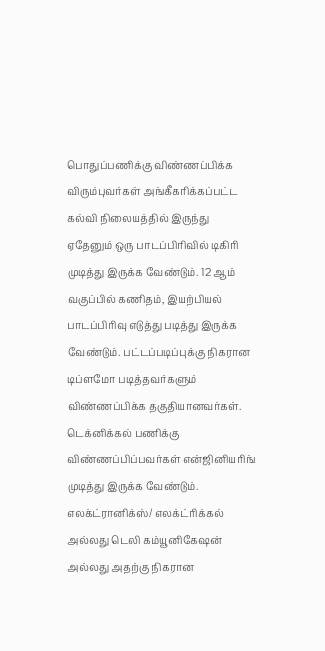பொதுப்பணிக்கு விண்ணப்பிக்க விரும்புவர்கள் அங்கீகரிக்கப்பட்ட கல்வி நிலையத்தில் இருந்து ஏதேனும் ஒரு பாடப்பிரிவில் டிகிரி முடித்து இருக்க வேண்டும். 12 ஆம் வகுப்பில் கணிதம், இயற்பியல் பாடப்பிரிவு எடுத்து படித்து இருக்க வேண்டும். பட்டப்படிப்புக்கு நிகரான டிப்ளமோ படித்தவர்களும் விண்ணப்பிக்க தகுதியானவர்கள்.
டெக்னிக்கல் பணிக்கு விண்ணப்பிப்பவர்கள் என்ஜினியரிங் முடித்து இருக்க வேண்டும். எலக்ட்ரானிக்ஸ்/ எலக்ட்ரிக்கல் அல்லது டெலி கம்யூனிகேஷன் அல்லது அதற்கு நிகரான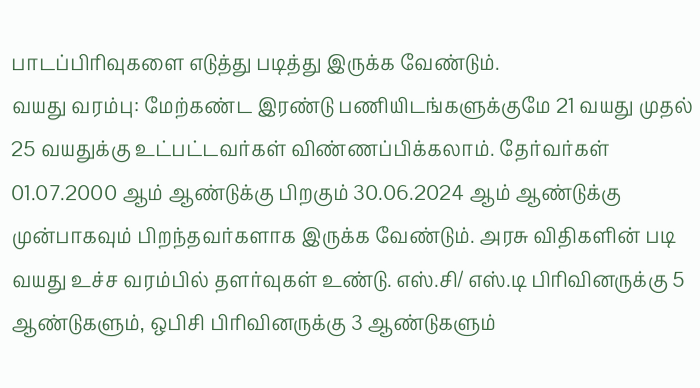பாடப்பிரிவுகளை எடுத்து படித்து இருக்க வேண்டும்.
வயது வரம்பு: மேற்கண்ட இரண்டு பணியிடங்களுக்குமே 21 வயது முதல் 25 வயதுக்கு உட்பட்டவர்கள் விண்ணப்பிக்கலாம். தேர்வர்கள் 01.07.2000 ஆம் ஆண்டுக்கு பிறகும் 30.06.2024 ஆம் ஆண்டுக்கு முன்பாகவும் பிறந்தவர்களாக இருக்க வேண்டும். அரசு விதிகளின் படி வயது உச்ச வரம்பில் தளர்வுகள் உண்டு. எஸ்.சி/ எஸ்.டி பிரிவினருக்கு 5 ஆண்டுகளும், ஒபிசி பிரிவினருக்கு 3 ஆண்டுகளும்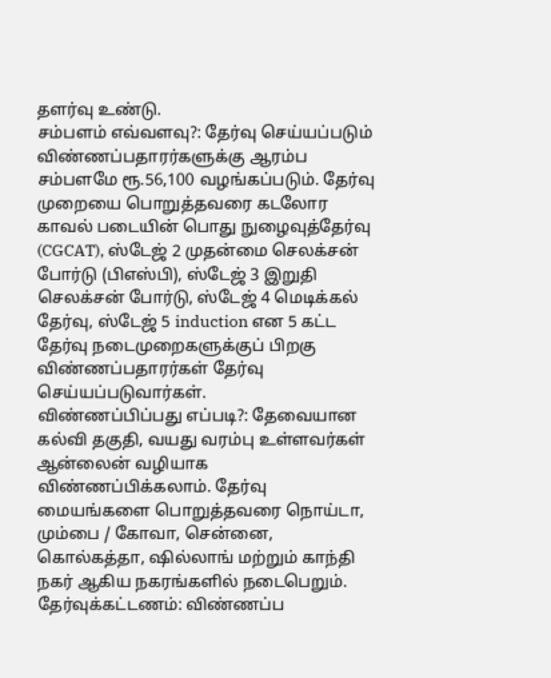தளர்வு உண்டு.
சம்பளம் எவ்வளவு?: தேர்வு செய்யப்படும் விண்ணப்பதாரர்களுக்கு ஆரம்ப சம்பளமே ரூ.56,100 வழங்கப்படும். தேர்வு முறையை பொறுத்தவரை கடலோர காவல் படையின் பொது நுழைவுத்தேர்வு (CGCAT), ஸ்டேஜ் 2 முதன்மை செலக்சன் போர்டு (பிஎஸ்பி), ஸ்டேஜ் 3 இறுதி செலக்சன் போர்டு, ஸ்டேஜ் 4 மெடிக்கல் தேர்வு, ஸ்டேஜ் 5 induction என 5 கட்ட தேர்வு நடைமுறைகளுக்குப் பிறகு விண்ணப்பதாரர்கள் தேர்வு செய்யப்படுவார்கள்.
விண்ணப்பிப்பது எப்படி?: தேவையான கல்வி தகுதி, வயது வரம்பு உள்ளவர்கள் ஆன்லைன் வழியாக விண்ணப்பிக்கலாம். தேர்வு மையங்களை பொறுத்தவரை நொய்டா, மும்பை / கோவா, சென்னை, கொல்கத்தா, ஷில்லாங் மற்றும் காந்தி நகர் ஆகிய நகரங்களில் நடைபெறும்.
தேர்வுக்கட்டணம்: விண்ணப்ப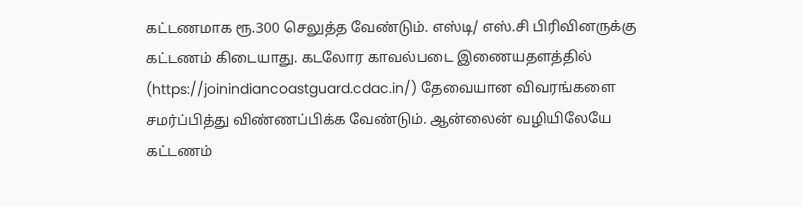கட்டணமாக ரூ.300 செலுத்த வேண்டும். எஸ்டி/ எஸ்.சி பிரிவினருக்கு கட்டணம் கிடையாது. கடலோர காவல்படை இணையதளத்தில் (https://joinindiancoastguard.cdac.in/) தேவையான விவரங்களை சமர்ப்பித்து விண்ணப்பிக்க வேண்டும். ஆன்லைன் வழியிலேயே கட்டணம்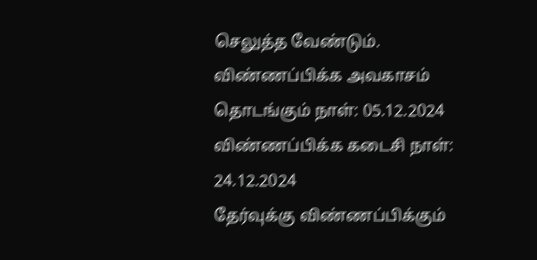செலுத்த வேண்டும்.
விண்ணப்பிக்க அவகாசம் தொடங்கும் நாள்: 05.12.2024
விண்ணப்பிக்க கடைசி நாள்: 24.12.2024
தேர்வுக்கு விண்ணப்பிக்கும்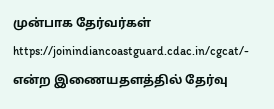முன்பாக தேர்வர்கள் https://joinindiancoastguard.cdac.in/cgcat/- என்ற இணையதளத்தில் தேர்வு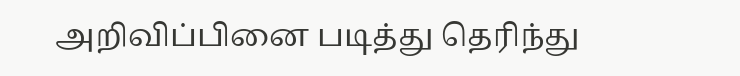அறிவிப்பினை படித்து தெரிந்து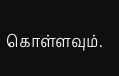கொள்ளவும்.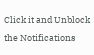Click it and Unblock the Notifications